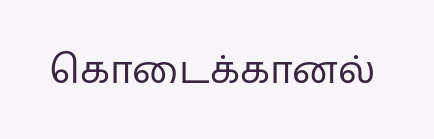கொடைக்கானல்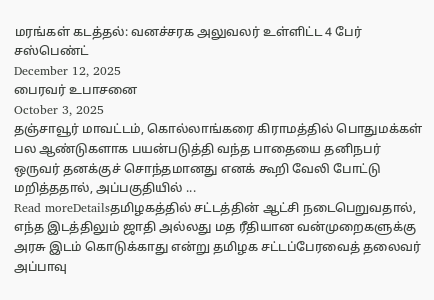மரங்கள் கடத்தல்: வனச்சரக அலுவலர் உள்ளிட்ட 4 பேர் சஸ்பெண்ட்
December 12, 2025
பைரவர் உபாசனை
October 3, 2025
தஞ்சாவூர் மாவட்டம், கொல்லாங்கரை கிராமத்தில் பொதுமக்கள் பல ஆண்டுகளாக பயன்படுத்தி வந்த பாதையை தனிநபர் ஒருவர் தனக்குச் சொந்தமானது எனக் கூறி வேலி போட்டு மறித்ததால், அப்பகுதியில் ...
Read moreDetailsதமிழகத்தில் சட்டத்தின் ஆட்சி நடைபெறுவதால், எந்த இடத்திலும் ஜாதி அல்லது மத ரீதியான வன்முறைகளுக்கு அரசு இடம் கொடுக்காது என்று தமிழக சட்டப்பேரவைத் தலைவர் அப்பாவு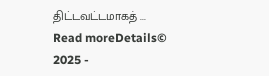திட்டவட்டமாகத் ...
Read moreDetails© 2025 -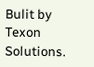Bulit by Texon Solutions.